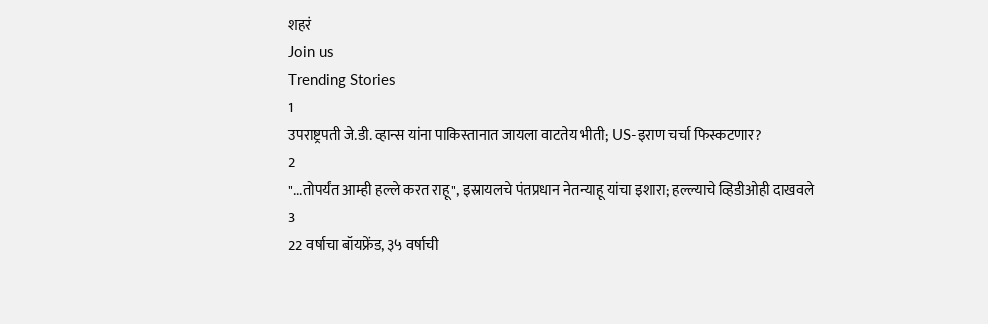शहरं
Join us
Trending Stories
1
उपराष्ट्रपती जे.डी. व्हान्स यांना पाकिस्तानात जायला वाटतेय भीती; US-इराण चर्चा फिस्कटणार?
2
"...तोपर्यंत आम्ही हल्ले करत राहू", इस्रायलचे पंतप्रधान नेतन्याहू यांचा इशारा; हल्ल्याचे व्हिडीओही दाखवले
3
22 वर्षाचा बॉयफ्रेंड, ३५ वर्षाची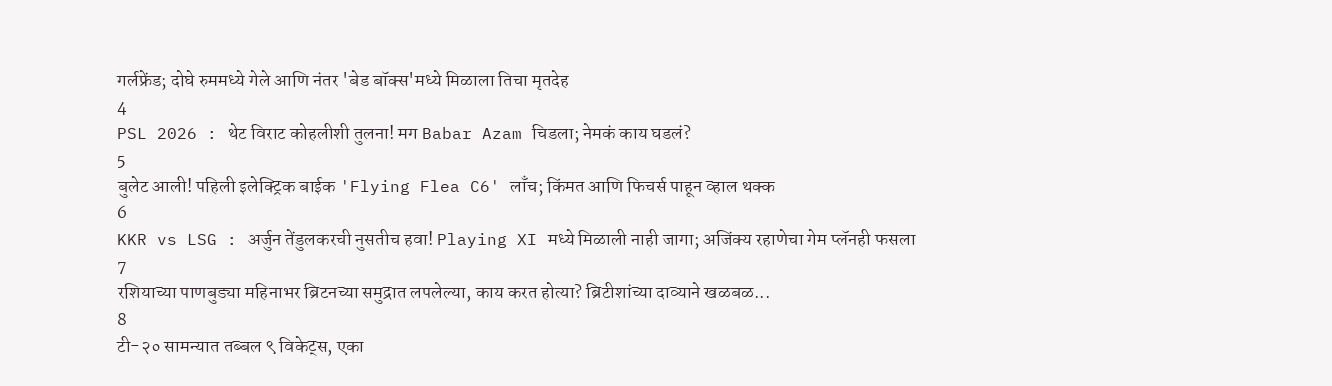गर्लफ्रेंड; दोघे रुममध्ये गेले आणि नंतर 'बेड बॉक्स'मध्ये मिळाला तिचा मृतदेह
4
PSL 2026 : थेट विराट कोहलीशी तुलना! मग Babar Azam चिडला; नेमकं काय घडलं?
5
बुलेट आली! पहिली इलेक्ट्रिक बाईक 'Flying Flea C6' लाँच; किंमत आणि फिचर्स पाहून व्हाल थक्क
6
KKR vs LSG : अर्जुन तेंडुलकरची नुसतीच हवा! Playing XI मध्ये मिळाली नाही जागा; अजिंक्य रहाणेचा गेम प्लॅनही फसला
7
रशियाच्या पाणबुड्या महिनाभर ब्रिटनच्या समुद्रात लपलेल्या, काय करत होत्या? ब्रिटीशांच्या दाव्याने खळबळ...
8
टी-२० सामन्यात तब्बल ९ विकेट्स, एका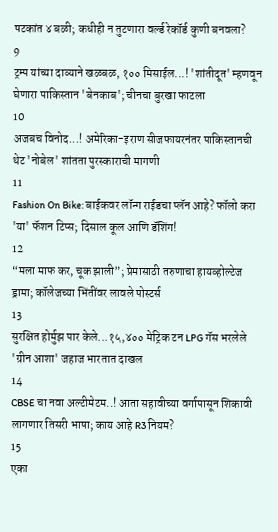षटकांत ४ बळी; कधीही न तुटणारा वर्ल्ड रेकॉर्ड कुणी बनवला?
9
ट्रम्प यांच्या दाव्याने खळबळ, १०० मिसाईल...! 'शांतीदूत' म्हणवून घेणारा पाकिस्तान 'बेनकाब'; चीनचा बुरखा फाटला
10
अजबच विनोद...! अमेरिका-इराण सीजफायरनंतर पाकिस्तानची थेट 'नोबेल' शांतता पुरस्काराची मागणी
11
Fashion On Bike: बाईकवर लॉन्ग राईडचा प्लॅन आहे? फॉलो करा 'या' फॅशन टिप्स; दिसाल कूल आणि डॅशिंग!
12
“मला माफ कर, चूक झाली”; प्रेमासाठी तरुणाचा हायव्होल्टेज ड्रामा; कॉलेजच्या भिंतींवर लावले पोस्टर्स
13
सुरक्षित होर्मुझ पार केले...१५,४०० मेट्रिक टन LPG गॅस भरलेले 'ग्रीन आशा' जहाज भारतात दाखल
14
CBSE चा नवा अल्टीमेटम..! आता सहावीच्या वर्गापासून शिकावी लागणार तिसरी भाषा; काय आहे R3 नियम?
15
एका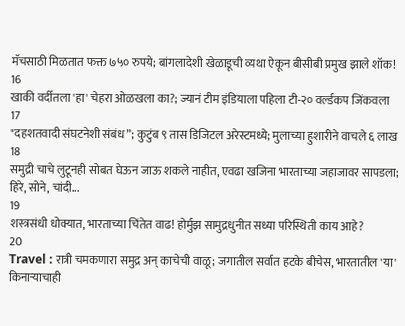मॅचसाठी मिळतात फक्त ७५० रुपये; बांगलादेशी खेळाडूची व्यथा ऐकून बीसीबी प्रमुख झाले शॉक!
16
खाकी वर्दीतला 'हा' चेहरा ओळखला का?; ज्यानं टीम इंडियाला पहिला टी-२० वर्ल्डकप जिंकवला
17
"दहशतवादी संघटनेशी संबंध”; कुटुंब ९ तास डिजिटल अरेस्टमध्ये; मुलाच्या हुशारीने वाचले ६ लाख
18
समुद्री चाचे लुटूनही सोबत घेऊन जाऊ शकले नाहीत, एवढा खजिना भारताच्या जहाजावर सापडला; हिरे, सोने, चांदी...
19
शस्त्रसंधी धोक्यात, भारताच्या चिंतेत वाढ! होर्मुझ सामुद्रधुनीत सध्या परिस्थिती काय आहे?
20
Travel : रात्री चमकणारा समुद्र अन् काचेची वाळू; जगातील सर्वात हटके बीचेस, भारतातील 'या' किनाऱ्याचाही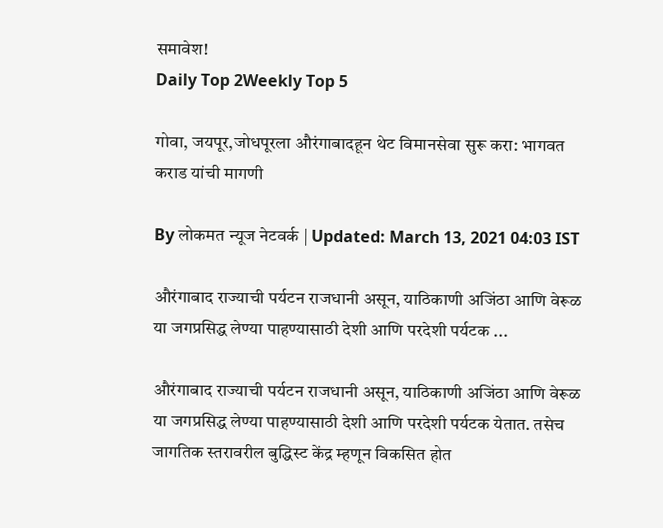समावेश!
Daily Top 2Weekly Top 5

गोवा, जयपूर,जोधपूरला औरंगाबादहून थेट विमानसेवा सुरू करा: भागवत कराड यांची मागणी

By लोकमत न्यूज नेटवर्क | Updated: March 13, 2021 04:03 IST

औरंगाबाद राज्याची पर्यटन राजधानी असून, याठिकाणी अजिंठा आणि वेरूळ या जगप्रसिद्ध लेण्या पाहण्यासाठी देशी आणि परदेशी पर्यटक ...

औरंगाबाद राज्याची पर्यटन राजधानी असून, याठिकाणी अजिंठा आणि वेरूळ या जगप्रसिद्ध लेण्या पाहण्यासाठी देशी आणि परदेशी पर्यटक येतात. तसेच जागतिक स्तरावरील बुद्धिस्ट केंद्र म्हणून विकसित होत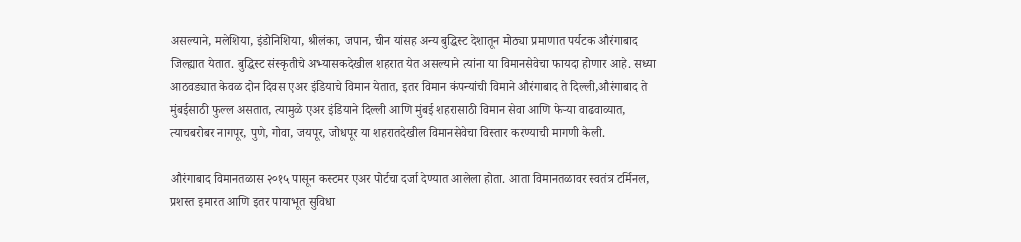असल्याने, मलेशिया, इंडोनिशिया, श्रीलंका, जपान, चीन यांसह अन्य बुद्धिस्ट देशातून मोठ्या प्रमाणात पर्यटक औरंगाबाद जिल्ह्यात येतात. बुद्धिस्ट संस्कृतीचे अभ्यासकदेखील शहरात येत असल्याने त्यांना या विमानसेवेचा फायदा होणार आहे. सध्या आठवड्यात केवळ दोन दिवस एअर इंडियाचे विमान येतात, इतर विमान कंपन्यांची विमाने औरंगाबाद ते दिल्ली,औरंगाबाद ते मुंबईसाठी फुल्ल असतात, त्यामुळे एअर इंडियाने दिल्ली आणि मुंबई शहरासाठी विमान सेवा आणि फेऱ्या वाढवाव्यात, त्याचबरोबर नागपूर, पुणे, गोवा, जयपूर, जोधपूर या शहरातदेखील विमानसेवेचा विस्तार करण्याची मागणी केली.

औरंगाबाद विमानतळास २०१५ पासून कस्टमर एअर पोर्टचा दर्जा देण्यात आलेला होता. आता विमानतळावर स्वतंत्र टर्मिनल, प्रशस्त इमारत आणि इतर पायाभूत सुविधा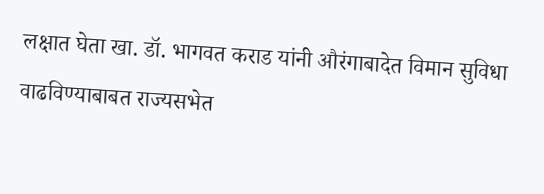लक्षात घेता खा. डॉ. भागवत कराड यांनी औरंगाबादेत विमान सुविधा वाढविण्याबाबत राज्यसभेत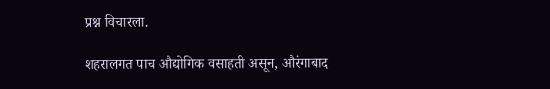प्रश्न विचारला.

शहरालगत पाच औद्योगिक वसाहती असून, औरंगाबाद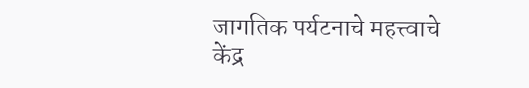जागतिक पर्यटनाचे महत्त्वाचे केंद्र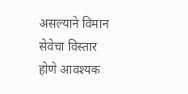असल्याने विमान सेवेचा विस्तार होणे आवश्यक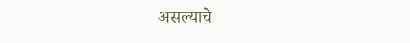असल्याचे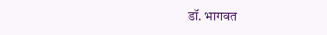डॉ. भागवत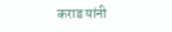कराड यांनी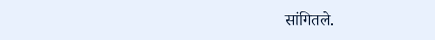सांगितले.